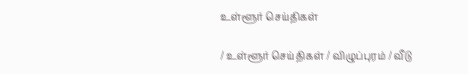உள்ளூர் செய்திகள்

/ உள்ளூர் செய்திகள் / விழுப்புரம் / வீடு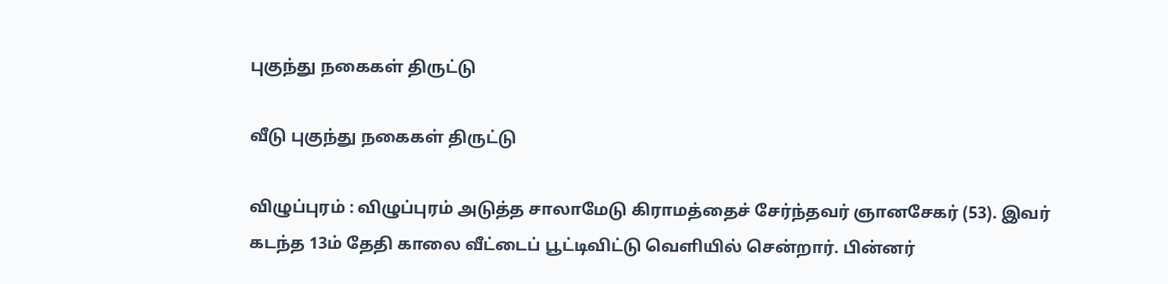புகுந்து நகைகள் திருட்டு

வீடு புகுந்து நகைகள் திருட்டு

விழுப்புரம் : விழுப்புரம் அடுத்த சாலாமேடு கிராமத்தைச் சேர்ந்தவர் ஞானசேகர் (53). இவர் கடந்த 13ம் தேதி காலை வீட்டைப் பூட்டிவிட்டு வெளியில் சென்றார். பின்னர்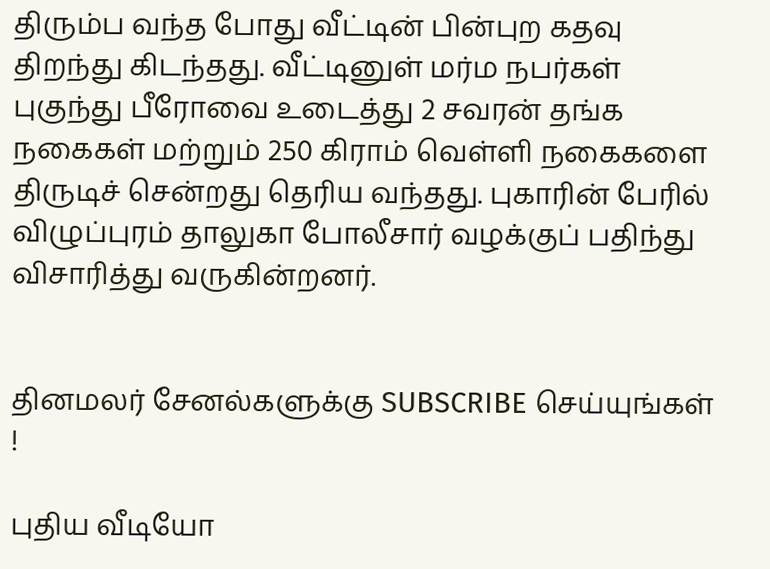திரும்ப வந்த போது வீட்டின் பின்புற கதவு திறந்து கிடந்தது. வீட்டினுள் மர்ம நபர்கள் புகுந்து பீரோவை உடைத்து 2 சவரன் தங்க நகைகள் மற்றும் 250 கிராம் வெள்ளி நகைகளை திருடிச் சென்றது தெரிய வந்தது. புகாரின் பேரில் விழுப்புரம் தாலுகா போலீசார் வழக்குப் பதிந்து விசாரித்து வருகின்றனர்.


தினமலர் சேனல்களுக்கு SUBSCRIBE செய்யுங்கள் !

புதிய வீடியோ